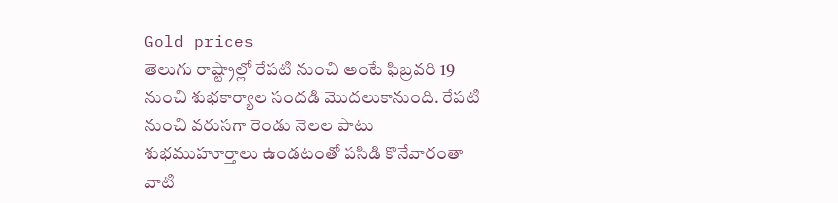Gold prices
తెలుగు రాష్ట్రాల్లో రేపటి నుంచి అంటే ఫిబ్రవరి 19 నుంచి శుభకార్యాల సందడి మొదలుకానుంది. రేపటి నుంచి వరుసగా రెండు నెలల పాటు శుభముహూర్తాలు ఉండటంతో పసిడి కొనేవారంతా వాటి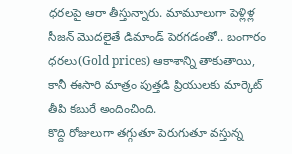ధరలపై ఆరా తీస్తున్నారు. మామూలుగా పెళ్లిళ్ల సీజన్ మొదలైతే డిమాండ్ పెరగడంతో.. బంగారం ధరలు(Gold prices) ఆకాశాన్ని తాకుతాయి, కానీ ఈసారి మాత్రం పుత్తడి ప్రియులకు మార్కెట్ తీపి కబురే అందించింది.
కొద్ది రోజులుగా తగ్గుతూ పెరుగుతూ వస్తున్న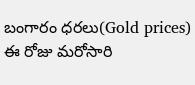బంగారం ధరలు(Gold prices) ఈ రోజు మరోసారి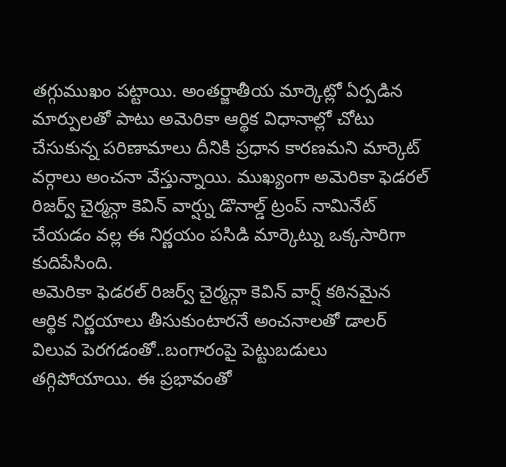తగ్గుముఖం పట్టాయి. అంతర్జాతీయ మార్కెట్లో ఏర్పడిన మార్పులతో పాటు అమెరికా ఆర్థిక విధానాల్లో చోటు చేసుకున్న పరిణామాలు దీనికి ప్రధాన కారణమని మార్కెట్ వర్గాలు అంచనా వేస్తున్నాయి. ముఖ్యంగా అమెరికా ఫెడరల్ రిజర్వ్ చైర్మన్గా కెవిన్ వార్ష్ను డొనాల్డ్ ట్రంప్ నామినేట్ చేయడం వల్ల ఈ నిర్ణయం పసిడి మార్కెట్ను ఒక్కసారిగా కుదిపేసింది.
అమెరికా ఫెడరల్ రిజర్వ్ చైర్మన్గా కెవిన్ వార్ష్ కఠినమైన ఆర్థిక నిర్ణయాలు తీసుకుంటారనే అంచనాలతో డాలర్ విలువ పెరగడంతో..బంగారంపై పెట్టుబడులు తగ్గిపోయాయి. ఈ ప్రభావంతో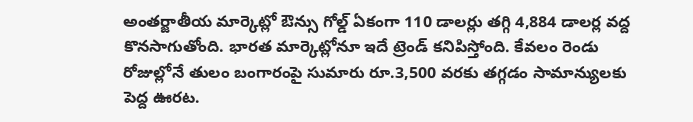అంతర్జాతీయ మార్కెట్లో ఔన్సు గోల్డ్ ఏకంగా 110 డాలర్లు తగ్గి 4,884 డాలర్ల వద్ద కొనసాగుతోంది. భారత మార్కెట్లోనూ ఇదే ట్రెండ్ కనిపిస్తోంది. కేవలం రెండు రోజుల్లోనే తులం బంగారంపై సుమారు రూ.3,500 వరకు తగ్గడం సామాన్యులకు పెద్ద ఊరట.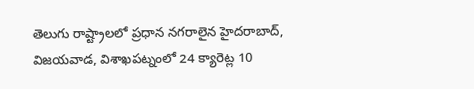తెలుగు రాష్ట్రాలలో ప్రధాన నగరాలైన హైదరాబాద్, విజయవాడ, విశాఖపట్నంలో 24 క్యారెట్ల 10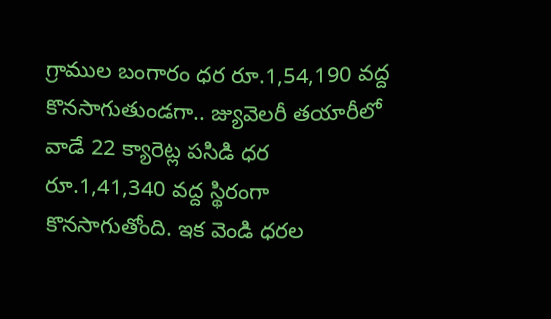గ్రాముల బంగారం ధర రూ.1,54,190 వద్ద కొనసాగుతుండగా.. జ్యువెలరీ తయారీలో వాడే 22 క్యారెట్ల పసిడి ధర రూ.1,41,340 వద్ద స్థిరంగా కొనసాగుతోంది. ఇక వెండి ధరల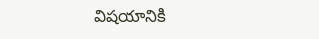విషయానికి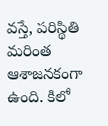వస్తే, పరిస్థితి మరింత ఆశాజనకంగా ఉంది. కిలో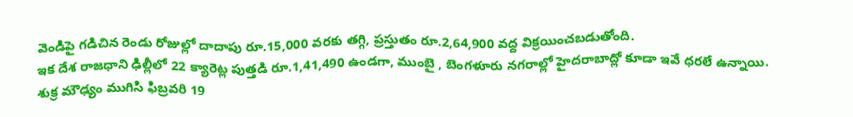వెండిపై గడిచిన రెండు రోజుల్లో దాదాపు రూ.15,000 వరకు తగ్గి, ప్రస్తుతం రూ.2,64,900 వద్ద విక్రయించబడుతోంది.
ఇక దేశ రాజధాని ఢిల్లీలో 22 క్యారెట్ల పుత్తడి రూ.1,41,490 ఉండగా, ముంబై , బెంగళూరు నగరాల్లో హైదరాబాద్లో కూడా ఇవే ధరలే ఉన్నాయి. శుక్ర మౌఢ్యం ముగిసి ఫిబ్రవరి 19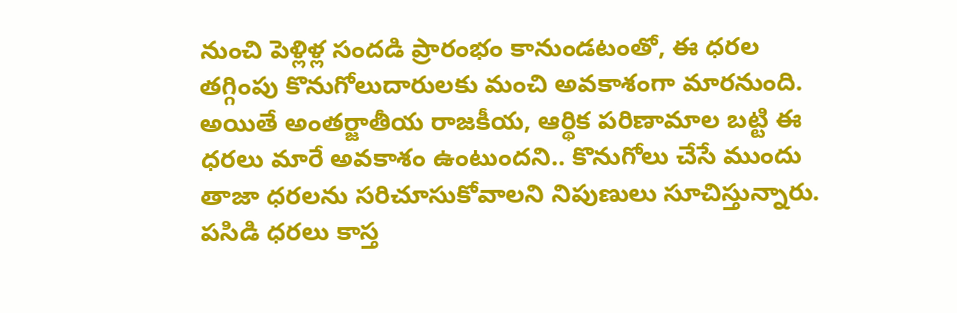నుంచి పెళ్లిళ్ల సందడి ప్రారంభం కానుండటంతో, ఈ ధరల తగ్గింపు కొనుగోలుదారులకు మంచి అవకాశంగా మారనుంది. అయితే అంతర్జాతీయ రాజకీయ, ఆర్థిక పరిణామాల బట్టి ఈ ధరలు మారే అవకాశం ఉంటుందని.. కొనుగోలు చేసే ముందు తాజా ధరలను సరిచూసుకోవాలని నిపుణులు సూచిస్తున్నారు. పసిడి ధరలు కాస్త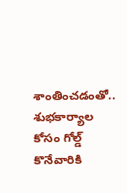శాంతించడంతో.. శుభకార్యాల కోసం గోల్డ్ కొనేవారికి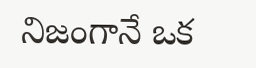నిజంగానే ఒక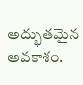అద్భుతమైన అవకాశం.